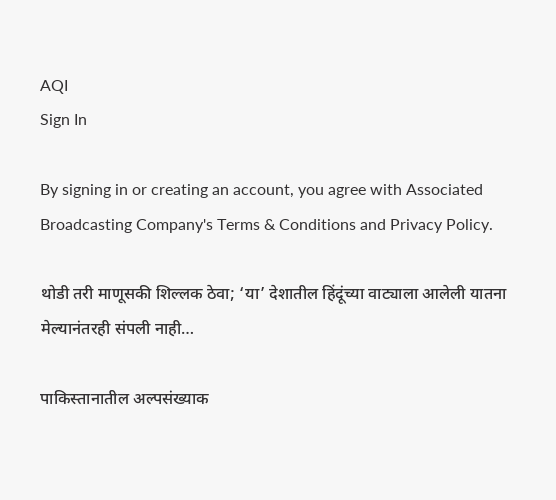AQI
Sign In

By signing in or creating an account, you agree with Associated Broadcasting Company's Terms & Conditions and Privacy Policy.

थोडी तरी माणूसकी शिल्लक ठेवा; ‘या’ देशातील हिंदूंच्या वाट्याला आलेली यातना मेल्यानंतरही संपली नाही…

पाकिस्तानातील अल्पसंख्याक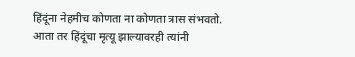हिंदूंना नेहमीच कोणता ना कोणता त्रास संभवतो. आता तर हिंदूंचा मृत्यू झाल्यावरही त्यांनी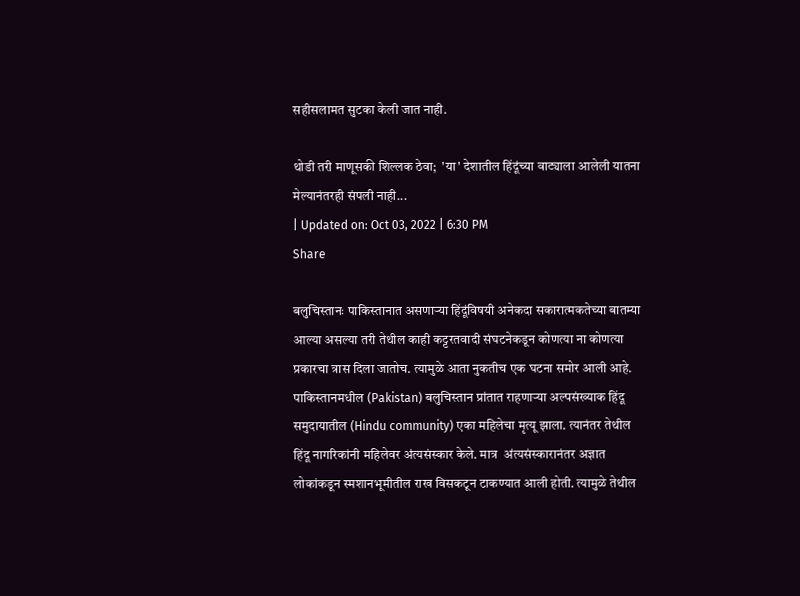सहीसलामत सुटका केली जात नाही.

थोडी तरी माणूसकी शिल्लक ठेवा;  'या' देशातील हिंदूंच्या वाट्याला आलेली यातना मेल्यानंतरही संपली नाही...
| Updated on: Oct 03, 2022 | 6:30 PM
Share

बलुचिस्तानः पाकिस्तानात असणाऱ्या हिंदूंविषयी अनेकदा सकारात्मकतेच्या बातम्या आल्या असल्या तरी तेथील काही कट्टरतवादी संघटनेकडून कोणत्या ना कोणत्या प्रकारचा त्रास दिला जातोच. त्यामुळे आता नुकतीच एक घटना समोर आली आहे. पाकिस्तानमधील (Pakistan) बलुचिस्तान प्रांतात राहणाऱ्या अल्पसंख्याक हिंदू समुदायातील (Hindu community) एका महिलेचा मृत्यू झाला. त्यानंतर तेथील हिंदू नागरिकांनी महिलेवर अंत्यसंस्कार केले. मात्र  अंत्यसंस्कारानंतर अज्ञात लोकांकडून स्मशानभूमीतील राख विसकटून टाकण्यात आली होती. त्यामुळे तेथील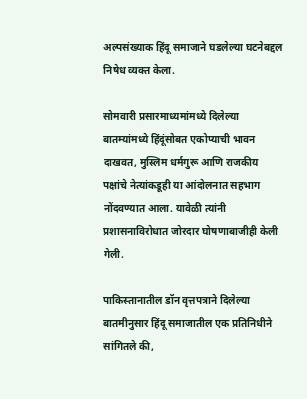अल्पसंख्याक हिंदू समाजाने घडलेल्या घटनेबद्दल निषेध व्यक्त केला.

सोमवारी प्रसारमाध्यमांमध्ये दिलेल्या बातम्यांमध्ये हिंदूंसोबत एकोप्याची भावन दाखवत, मुस्लिम धर्मगुरू आणि राजकीय पक्षांचे नेत्यांकडूही या आंदोलनात सहभाग नोंदवण्यात आला. यावेळी त्यांनी प्रशासनाविरोधात जोरदार घोषणाबाजीही केली गेली.

पाकिस्तानातील डॉन वृत्तपत्राने दिलेल्या बातमीनुसार हिंदू समाजातील एक प्रतिनिधीने सांगितले की,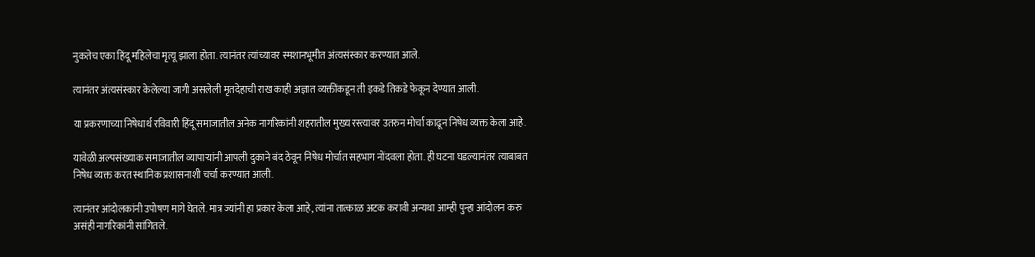नुकतेच एका हिंदू महिलेचा मृत्यू झाला होता. त्यानंतर त्यांच्यावर स्मशानभूमीत अंत्यसंस्कार करण्यात आले.

त्यानंतर अंत्यसंस्कार केलेल्या जागी असलेली मृतदेहाची राख काही अज्ञात व्यक्तींकडून ती इकडे तिकडे फेकून देण्यात आली.

या प्रकरणाच्या निषेधार्थ रविवारी हिंदू समाजातील अनेक नागरिकांनी शहरातील मुख्य रस्त्यावर उतरुन मोर्चा काढून निषेध व्यक्त केला आहे.

यावेळी अल्पसंख्याक समाजातील व्यापाऱ्यांनी आपली दुकाने बंद ठेवून निषेध मोर्चात सहभाग नोंदवला होता. ही घटना घडल्यानंतर त्याबाबत निषेध व्यक्त करत स्थानिक प्रशासनाशी चर्चा करण्यात आली.

त्यानंतर आंदोलकांनी उपोषण मागे घेतले. मात्र ज्यांनी हा प्रकार केला आहे, त्यांना तात्काळ अटक करावी अन्यथा आम्ही पुन्हा आंदोलन करु असंही नागरिकांनी सांगितले.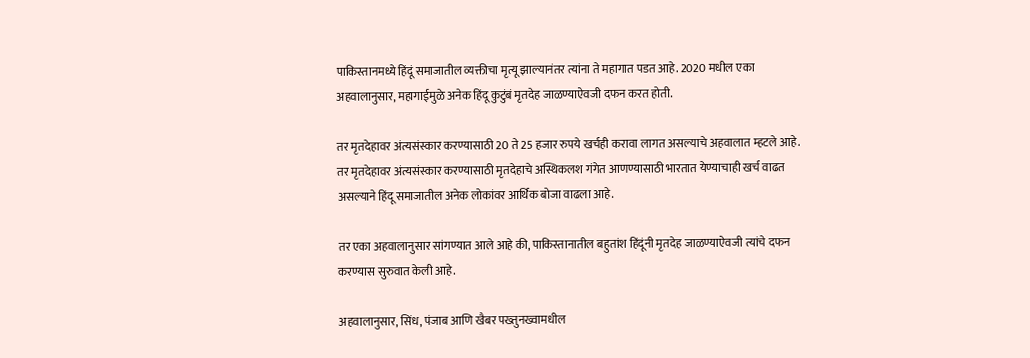पाकिस्तानमध्ये हिंदूं समाजातील व्यक्तीचा मृत्यू झाल्यानंतर त्यांना ते महागात पडत आहे. 2020 मधील एका अहवालानुसार, महागाईमुळे अनेक हिंदू कुटुंबं मृतदेह जाळण्याऐवजी दफन करत होती.

तर मृतदेहावर अंत्यसंस्कार करण्यासाठी 20 ते 25 हजार रुपये खर्चही करावा लागत असल्याचे अहवालात म्हटले आहे. तर मृतदेहावर अंत्यसंस्कार करण्यासाठी मृतदेहाचे अस्थिकलश गंगेत आणण्यासाठी भारतात येण्याचाही खर्च वाढत असल्याने हिंदू समाजातील अनेक लोकांवर आर्थिक बोजा वाढला आहे.

तर एका अहवालानुसार सांगण्यात आले आहे की, पाकिस्तानातील बहुतांश हिंदूंनी मृतदेह जाळण्याऐवजी त्यांचे दफन करण्यास सुरुवात केली आहे.

अहवालानुसार, सिंध, पंजाब आणि खैबर पख्तुनख्वामधील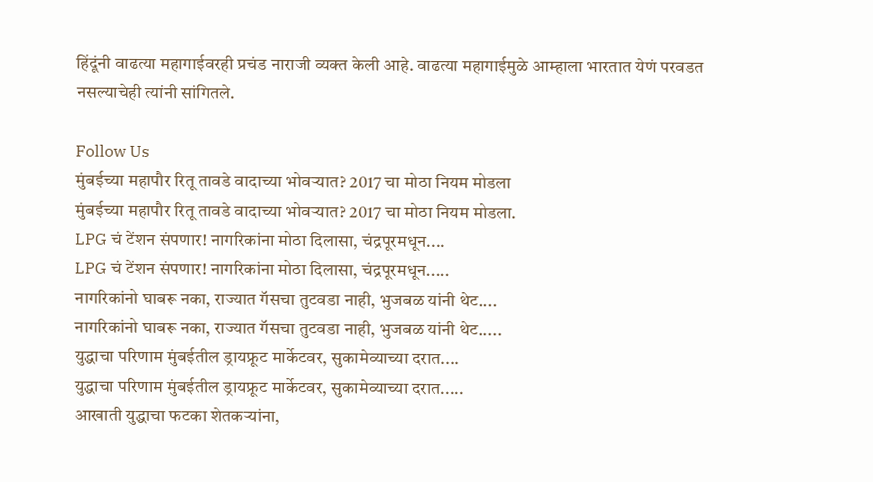हिंदूंनी वाढत्या महागाईवरही प्रचंड नाराजी व्यक्त केली आहे. वाढत्या महागाईमुळे आम्हाला भारतात येणं परवडत नसल्याचेही त्यांनी सांगितले.

Follow Us
मुंबईच्या महापौर रितू तावडे वादाच्या भोवऱ्यात? 2017 चा मोठा नियम मोडला
मुंबईच्या महापौर रितू तावडे वादाच्या भोवऱ्यात? 2017 चा मोठा नियम मोडला.
LPG चं टेंशन संपणार! नागरिकांना मोठा दिलासा, चंद्रपूरमधून....
LPG चं टेंशन संपणार! नागरिकांना मोठा दिलासा, चंद्रपूरमधून.....
नागरिकांनो घाबरू नका, राज्यात गॅसचा तुटवडा नाही, भुजबळ यांनी थेट....
नागरिकांनो घाबरू नका, राज्यात गॅसचा तुटवडा नाही, भुजबळ यांनी थेट.....
युद्धाचा परिणाम मुंबईतील ड्रायफ्रूट मार्केटवर, सुकामेव्याच्या दरात....
युद्धाचा परिणाम मुंबईतील ड्रायफ्रूट मार्केटवर, सुकामेव्याच्या दरात.....
आखाती युद्धाचा फटका शेतकऱ्यांना,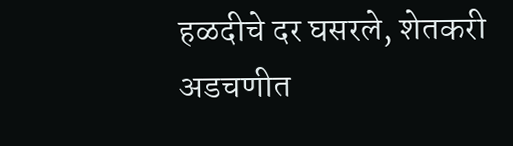हळदीचे दर घसरले, शेतकरी अडचणीत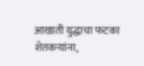आखाती युद्धाचा फटका शेतकऱ्यांना,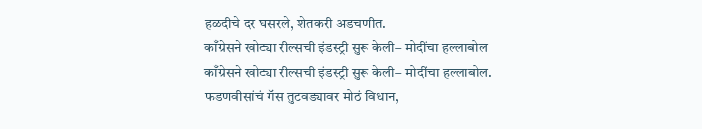हळदीचे दर घसरले, शेतकरी अडचणीत.
काँग्रेसने खोट्या रील्सची इंडस्ट्री सुरू केली– मोदींचा हल्लाबोल
काँग्रेसने खोट्या रील्सची इंडस्ट्री सुरू केली– मोदींचा हल्लाबोल.
फडणवीसांचं गॅस तुटवड्यावर मोठं विधान,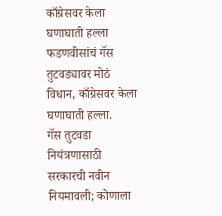काँग्रेसवर केला घणाघाती हल्ला
फडणवीसांचं गॅस तुटवड्यावर मोठं विधान, काँग्रेसवर केला घणाघाती हल्ला.
गॅस तुटवडा नियंत्रणासाठी सरकारची नवीन नियमावली; कोणाला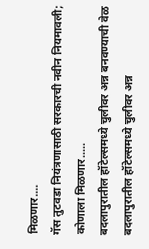मिळणार....
गॅस तुटवडा नियंत्रणासाठी सरकारची नवीन नियमावली; कोणाला मिळणार.....
बदलापुरातील हॉटेल्समध्ये चुलीवर अन्न बनवण्याची वेळ
बदलापुरातील हॉटेल्समध्ये चुलीवर अन्न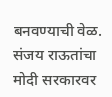बनवण्याची वेळ.
संजय राऊतांचा मोदी सरकारवर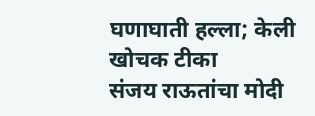घणाघाती हल्ला; केली खोचक टीका
संजय राऊतांचा मोदी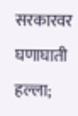सरकारवर घणाघाती हल्ला;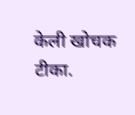केली खोचक टीका.